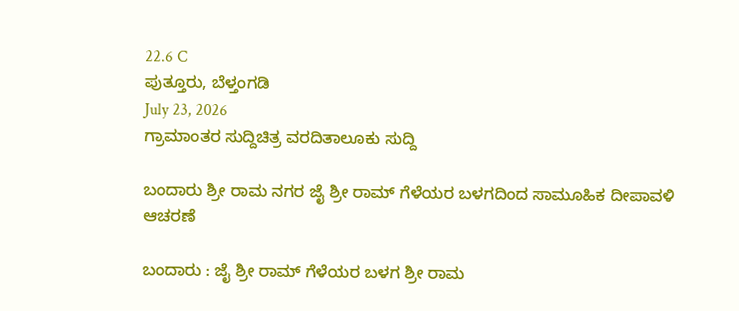22.6 C
ಪುತ್ತೂರು, ಬೆಳ್ತಂಗಡಿ
July 23, 2026
ಗ್ರಾಮಾಂತರ ಸುದ್ದಿಚಿತ್ರ ವರದಿತಾಲೂಕು ಸುದ್ದಿ

ಬಂದಾರು ಶ್ರೀ ರಾಮ ನಗರ ಜೈ ಶ್ರೀ ರಾಮ್ ಗೆಳೆಯರ ಬಳಗದಿಂದ ಸಾಮೂಹಿಕ ದೀಪಾವಳಿ ಆಚರಣೆ

ಬಂದಾರು : ಜೈ ಶ್ರೀ ರಾಮ್ ಗೆಳೆಯರ ಬಳಗ ಶ್ರೀ ರಾಮ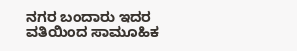ನಗರ ಬಂದಾರು ಇದರ ವತಿಯಿಂದ ಸಾಮೂಹಿಕ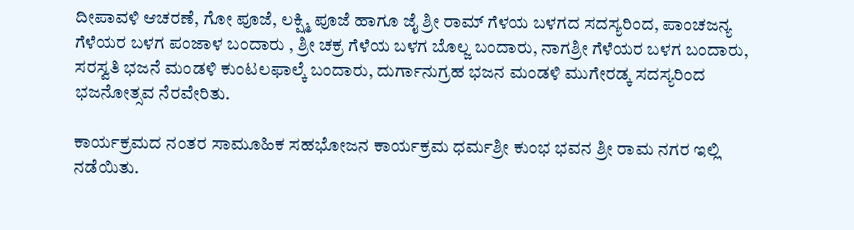ದೀಪಾವಳಿ ಆಚರಣೆ, ಗೋ ಪೂಜೆ, ಲಕ್ಷ್ಮಿ ಪೂಜೆ ಹಾಗೂ ಜೈ ಶ್ರೀ ರಾಮ್ ಗೆಳಯ ಬಳಗದ ಸದಸ್ಯರಿಂದ, ಪಾಂಚಜನ್ಯ ಗೆಳೆಯರ ಬಳಗ ಪಂಜಾಳ ಬಂದಾರು , ಶ್ರೀ ಚಕ್ರ ಗೆಳೆಯ ಬಳಗ ಬೊಲ್ಜ ಬಂದಾರು, ನಾಗಶ್ರೀ ಗೆಳೆಯರ ಬಳಗ ಬಂದಾರು, ಸರಸ್ವತಿ ಭಜನೆ ಮಂಡಳಿ ಕುಂಟಲಫಾಲ್ಕೆ ಬಂದಾರು, ದುರ್ಗಾನುಗ್ರಹ ಭಜನ ಮಂಡಳಿ ಮುಗೇರಡ್ಕ ಸದಸ್ಯರಿಂದ ಭಜನೋತ್ಸವ ನೆರವೇರಿತು.

ಕಾರ್ಯಕ್ರಮದ ನಂತರ ಸಾಮೂಹಿಕ ಸಹಭೋಜನ ಕಾರ್ಯಕ್ರಮ ಧರ್ಮಶ್ರೀ ಕುಂಭ ಭವನ ಶ್ರೀ ರಾಮ ನಗರ ಇಲ್ಲಿ ನಡೆಯಿತು.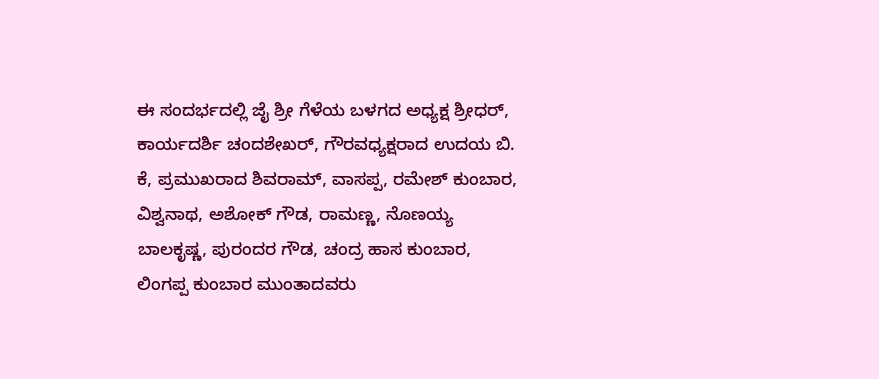ಈ ಸಂದರ್ಭದಲ್ಲಿ ಜೈ ಶ್ರೀ ಗೆಳೆಯ ಬಳಗದ ಅಧ್ಯಕ್ಷ ಶ್ರೀಧರ್, ಕಾರ್ಯದರ್ಶಿ ಚಂದಶೇಖರ್, ಗೌರವಧ್ಯಕ್ಷರಾದ ಉದಯ ಬಿ. ಕೆ, ಪ್ರಮುಖರಾದ ಶಿವರಾಮ್, ವಾಸಪ್ಪ, ರಮೇಶ್ ಕುಂಬಾರ, ವಿಶ್ವನಾಥ, ಅಶೋಕ್ ಗೌಡ, ರಾಮಣ್ಣ, ನೊಣಯ್ಯ ಬಾಲಕೃಷ್ಣ, ಪುರಂದರ ಗೌಡ, ಚಂದ್ರ ಹಾಸ ಕುಂಬಾರ, ಲಿಂಗಪ್ಪ ಕುಂಬಾರ ಮುಂತಾದವರು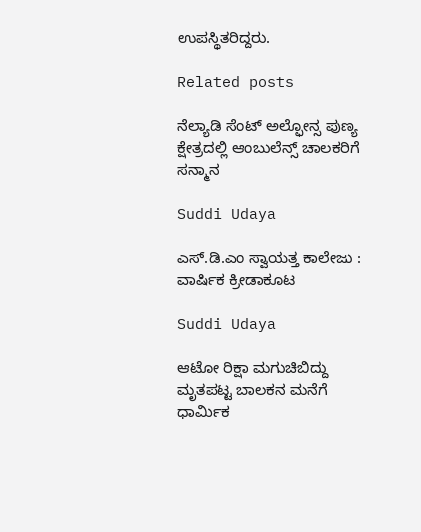ಉಪಸ್ಥಿತರಿದ್ದರು.

Related posts

ನೆಲ್ಯಾಡಿ ಸೆಂಟ್ ಅಲ್ಫೋನ್ಸ ಪುಣ್ಯ ಕ್ಷೇತ್ರದಲ್ಲಿ ಆಂಬುಲೆನ್ಸ್ ಚಾಲಕರಿಗೆ ಸನ್ಮಾನ

Suddi Udaya

ಎಸ್.ಡಿ.ಎಂ ಸ್ವಾಯತ್ತ ಕಾಲೇಜು : ವಾರ್ಷಿಕ ಕ್ರೀಡಾಕೂಟ

Suddi Udaya

ಆಟೋ ರಿಕ್ಷಾ ಮಗುಚಿಬಿದ್ದು ಮೃತಪಟ್ಟ ಬಾಲಕನ ಮನೆಗೆ ಧಾರ್ಮಿಕ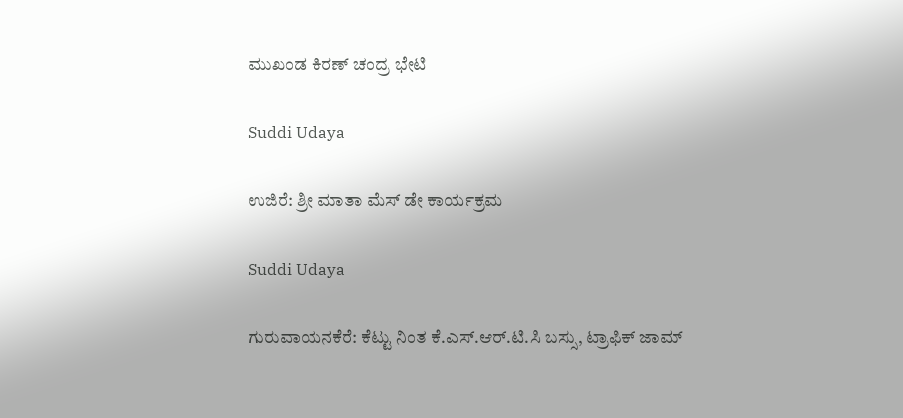ಮುಖಂಡ ಕಿರಣ್ ಚಂದ್ರ ಭೇಟಿ

Suddi Udaya

ಉಜಿರೆ: ಶ್ರೀ ಮಾತಾ ಮೆಸ್ ಡೇ ಕಾರ್ಯಕ್ರಮ

Suddi Udaya

ಗುರುವಾಯನಕೆರೆ: ಕೆಟ್ಟು ನಿಂತ ಕೆ.ಎಸ್.ಆರ್.ಟಿ.ಸಿ ಬಸ್ಸು, ಟ್ರಾಫಿಕ್ ಜಾಮ್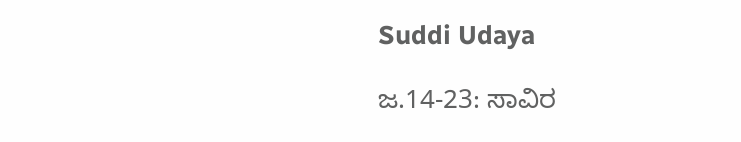Suddi Udaya

ಜ.14-23: ಸಾವಿರ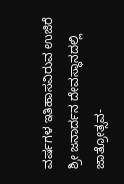ವರ್ಷಗಳ ಇತಿಹಾಸವಿರುವ ಉಜಿರೆ ಶ್ರೀ ಜನಾರ್ದನ ದೇವಸ್ಥಾನದಲ್ಲಿ ಜಾತ್ರೋತ್ಸವ-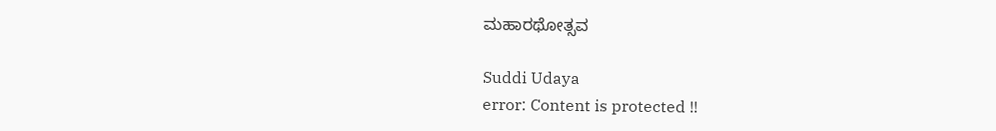ಮಹಾರಥೋತ್ಸವ

Suddi Udaya
error: Content is protected !!